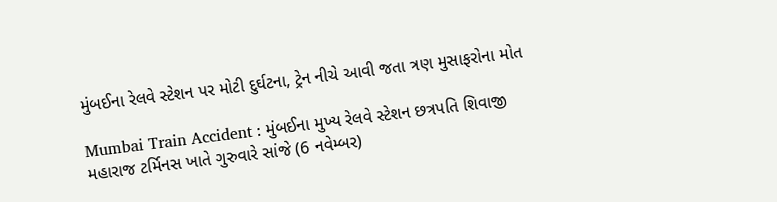મુંબઈના રેલવે સ્ટેશન પર મોટી દુર્ઘટના, ટ્રેન નીચે આવી જતા ત્રણ મુસાફરોના મોત

Mumbai Train Accident : મુંબઈના મુખ્ય રેલવે સ્ટેશન છત્રપતિ શિવાજી મહારાજ ટર્મિનસ ખાતે ગુરુવારે સાંજે (6 નવેમ્બર)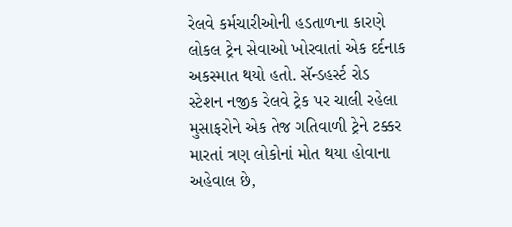રેલવે કર્મચારીઓની હડતાળના કારણે લોકલ ટ્રેન સેવાઓ ખોરવાતાં એક દર્દનાક અકસ્માત થયો હતો. સૅન્ડહર્સ્ટ રોડ સ્ટેશન નજીક રેલવે ટ્રેક પર ચાલી રહેલા મુસાફરોને એક તેજ ગતિવાળી ટ્રેને ટક્કર મારતાં ત્રણ લોકોનાં મોત થયા હોવાના અહેવાલ છે,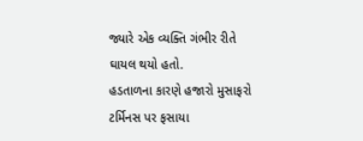જ્યારે એક વ્યક્તિ ગંભીર રીતે ઘાયલ થયો હતો.
હડતાળના કારણે હજારો મુસાફરો ટર્મિનસ પર ફસાયા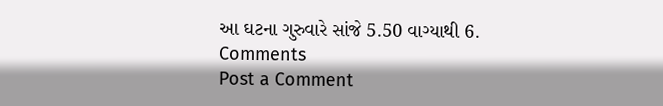આ ઘટના ગુરુવારે સાંજે 5.50 વાગ્યાથી 6.
Comments
Post a Comment